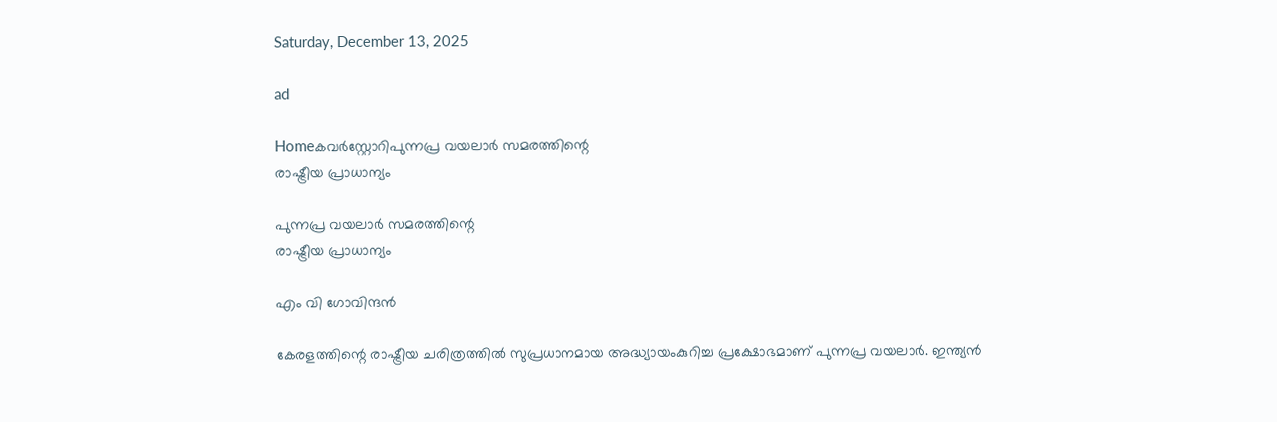Saturday, December 13, 2025

ad

Homeകവര്‍സ്റ്റോറിപുന്നപ്ര വയലാര്‍ സമരത്തിന്റെ
രാഷ്ട്രീയ പ്രാധാന്യം

പുന്നപ്ര വയലാര്‍ സമരത്തിന്റെ
രാഷ്ട്രീയ പ്രാധാന്യം

എം വി ഗോവിന്ദൻ

കേരളത്തിന്റെ രാഷ്ട്രീയ ചരിത്രത്തില്‍ സുപ്രധാനമായ അദ്ധ്യായംകുറിച്ച പ്രക്ഷോഭമാണ് പുന്നപ്ര വയലാര്‍. ഇന്ത്യന്‍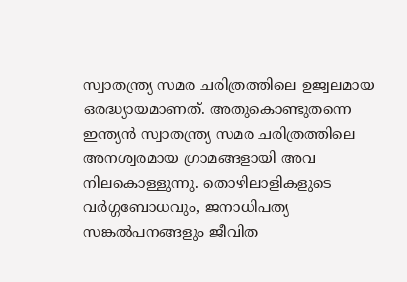സ്വാതന്ത്ര്യ സമര ചരിത്രത്തിലെ ഉജ്വലമായ ഒരദ്ധ്യായമാണത്. അതുകൊണ്ടുതന്നെ ഇന്ത്യന്‍ സ്വാതന്ത്ര്യ സമര ചരിത്രത്തിലെ അനശ്വരമായ ഗ്രാമങ്ങളായി അവ നിലകൊള്ളുന്നു. തൊഴിലാളികളുടെ വര്‍ഗ്ഗബോധവും, ജനാധിപത്യ സങ്കല്‍പനങ്ങളും ജീവിത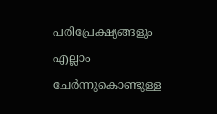പരിപ്രേക്ഷ്യങ്ങളും എല്ലാം ചേര്‍ന്നുകൊണ്ടുള്ള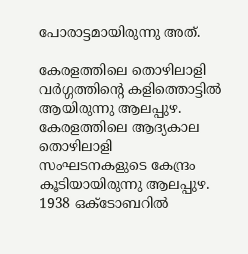പോരാട്ടമായിരുന്നു അത്.

കേരളത്തിലെ തൊഴിലാളി വര്‍ഗ്ഗത്തിന്റെ കളിത്തൊട്ടില്‍ ആയിരുന്നു ആലപ്പുഴ. കേരളത്തിലെ ആദ്യകാല തൊഴിലാളി സംഘടനകളുടെ കേന്ദ്രം കൂടിയായിരുന്നു ആലപ്പുഴ. 1938 ഒക്ടോബറില്‍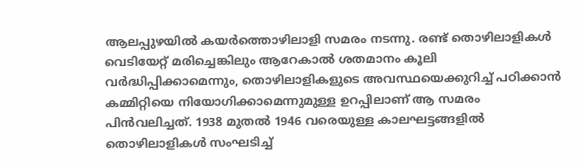ആലപ്പുഴയില്‍ കയര്‍ത്തൊഴിലാളി സമരം നടന്നു. രണ്ട് തൊഴിലാളികള്‍ വെടിയേറ്റ് മരിച്ചെങ്കിലും ആറേകാല്‍ ശതമാനം കൂലി വര്‍ദ്ധിപ്പിക്കാമെന്നും, തൊഴിലാളികളുടെ അവസ്ഥയെക്കുറിച്ച് പഠിക്കാന്‍ കമ്മിറ്റിയെ നിയോഗിക്കാമെന്നുമുള്ള ഉറപ്പിലാണ് ആ സമരം പിന്‍വലിച്ചത്. 1938 മുതല്‍ 1946 വരെയുള്ള കാലഘട്ടങ്ങളില്‍ തൊഴിലാളികള്‍ സംഘടിച്ച്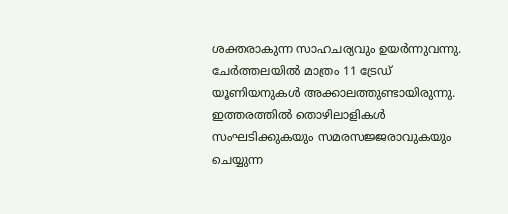ശക്തരാകുന്ന സാഹചര്യവും ഉയര്‍ന്നുവന്നു. ചേര്‍ത്തലയില്‍ മാത്രം 11 ട്രേഡ് യൂണിയനുകള്‍ അക്കാലത്തുണ്ടായിരുന്നു. ഇത്തരത്തില്‍ തൊഴിലാളികള്‍ സംഘടിക്കുകയും സമരസജ്ജരാവുകയും ചെയ്യുന്ന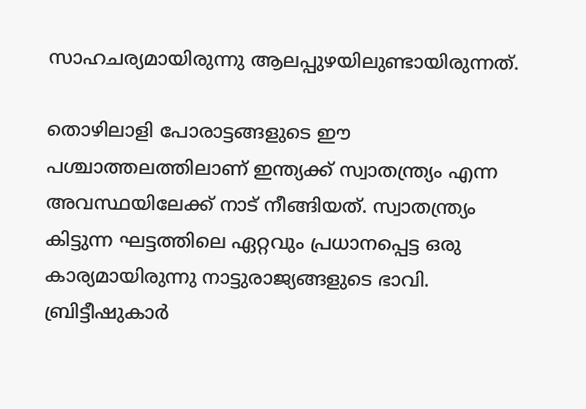സാഹചര്യമായിരുന്നു ആലപ്പുഴയിലുണ്ടായിരുന്നത്.

തൊഴിലാളി പോരാട്ടങ്ങളുടെ ഈ പശ്ചാത്തലത്തിലാണ് ഇന്ത്യക്ക് സ്വാതന്ത്ര്യം എന്ന അവസ്ഥയിലേക്ക് നാട് നീങ്ങിയത്. സ്വാതന്ത്ര്യം കിട്ടുന്ന ഘട്ടത്തിലെ ഏറ്റവും പ്രധാനപ്പെട്ട ഒരു കാര്യമായിരുന്നു നാട്ടുരാജ്യങ്ങളുടെ ഭാവി. ബ്രിട്ടീഷുകാര്‍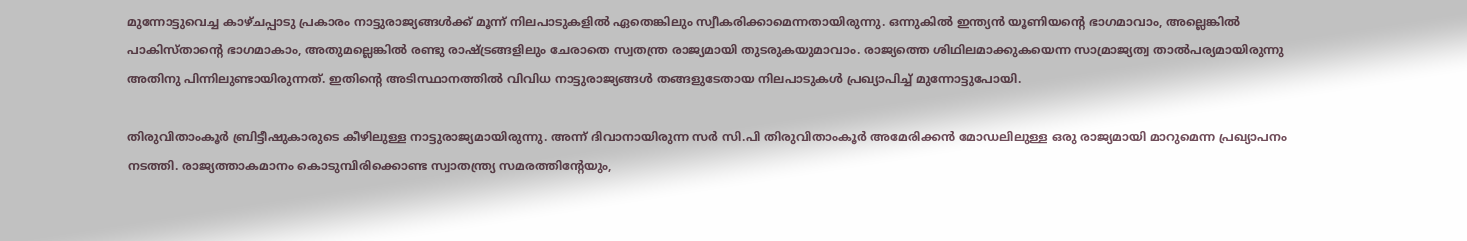മുന്നോട്ടുവെച്ച കാഴ്ചപ്പാടു പ്രകാരം നാട്ടുരാജ്യങ്ങള്‍ക്ക് മൂന്ന് നിലപാടുകളില്‍ ഏതെങ്കിലും സ്വീകരിക്കാമെന്നതായിരുന്നു. ഒന്നുകില്‍ ഇന്ത്യന്‍ യൂണിയന്റെ ഭാഗമാവാം, അല്ലെങ്കില്‍ പാകിസ്താന്റെ ഭാഗമാകാം, അതുമല്ലെങ്കിൽ രണ്ടു രാഷ്ട്രങ്ങളിലും ചേരാതെ സ്വതന്ത്ര രാജ്യമായി തുടരുകയുമാവാം. രാജ്യത്തെ ശിഥിലമാക്കുകയെന്ന സാമ്രാജ്യത്വ താല്‍പര്യമായിരുന്നു അതിനു പിന്നിലുണ്ടായിരുന്നത്. ഇതിന്റെ അടിസ്ഥാനത്തില്‍ വിവിധ നാട്ടുരാജ്യങ്ങള്‍ തങ്ങളുടേതായ നിലപാടുകള്‍ പ്രഖ്യാപിച്ച് മുന്നോട്ടുപോയി.

തിരുവിതാംകൂര്‍ ബ്രിട്ടീഷുകാരുടെ കീഴിലുള്ള നാട്ടുരാജ്യമായിരുന്നു. അന്ന് ദിവാനായിരുന്ന സര്‍ സി.പി തിരുവിതാംകൂര്‍ അമേരിക്കന്‍ മോഡലിലുള്ള ഒരു രാജ്യമായി മാറുമെന്ന പ്രഖ്യാപനം നടത്തി. രാജ്യത്താകമാനം കൊടുമ്പിരിക്കൊണ്ട സ്വാതന്ത്ര്യ സമരത്തിന്റേയും,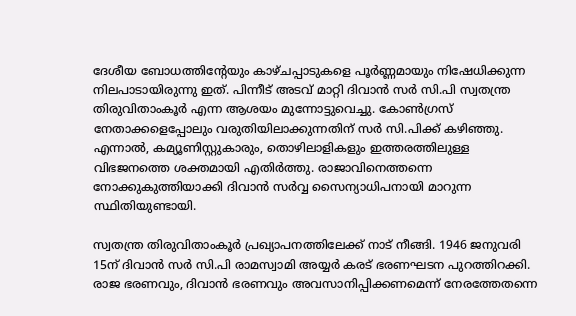ദേശീയ ബോധത്തിന്റേയും കാഴ്ചപ്പാടുകളെ പൂര്‍ണ്ണമായും നിഷേധിക്കുന്ന നിലപാടായിരുന്നു ഇത്. പിന്നീട് അടവ് മാറ്റി ദിവാൻ സര്‍ സി.പി സ്വതന്ത്ര തിരുവിതാംകൂര്‍ എന്ന ആശയം മുന്നോട്ടുവെച്ചു. കോണ്‍ഗ്രസ് നേതാക്കളെപ്പോലും വരുതിയിലാക്കുന്നതിന് സര്‍ സി.പിക്ക് കഴിഞ്ഞു. എന്നാല്‍, കമ്യൂണിസ്റ്റുകാരും, തൊഴിലാളികളും ഇത്തരത്തിലുള്ള വിഭജനത്തെ ശക്തമായി എതിര്‍ത്തു. രാജാവിനെത്തന്നെ നോക്കുകുത്തിയാക്കി ദിവാന്‍ സര്‍വ്വ സൈന്യാധിപനായി മാറുന്ന സ്ഥിതിയുണ്ടായി.

സ്വതന്ത്ര തിരുവിതാംകൂര്‍ പ്രഖ്യാപനത്തിലേക്ക് നാട് നീങ്ങി. 1946 ജനുവരി 15ന് ദിവാന്‍ സര്‍ സി.പി രാമസ്വാമി അയ്യര്‍ കരട് ഭരണഘടന പുറത്തിറക്കി. രാജ ഭരണവും, ദിവാന്‍ ഭരണവും അവസാനിപ്പിക്കണമെന്ന് നേരത്തേതന്നെ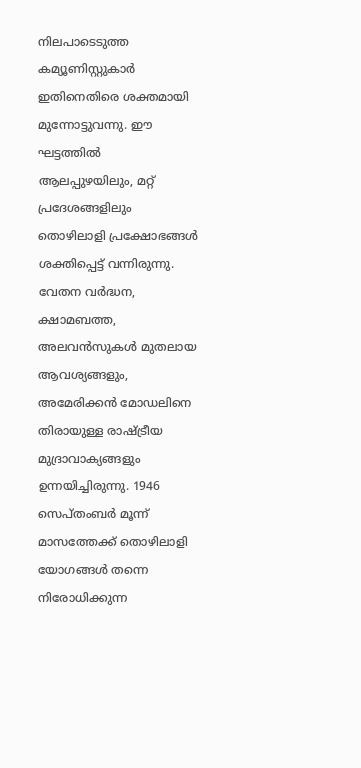നിലപാടെടുത്ത കമ്യൂണിസ്റ്റുകാര്‍ ഇതിനെതിരെ ശക്തമായി മുന്നോട്ടുവന്നു. ഈ ഘട്ടത്തില്‍ ആലപ്പുഴയിലും, മറ്റ് പ്രദേശങ്ങളിലും തൊഴിലാളി പ്രക്ഷോഭങ്ങള്‍ ശക്തിപ്പെട്ട് വന്നിരുന്നു. വേതന വര്‍ദ്ധന, ക്ഷാമബത്ത, അലവന്‍സുകള്‍ മുതലായ ആവശ്യങ്ങളും, അമേരിക്കന്‍ മോഡലിനെ തിരായുള്ള രാഷ്ട്രീയ മുദ്രാവാക്യങ്ങളും ഉന്നയിച്ചിരുന്നു. 1946 സെപ്തംബര്‍ മൂന്ന് മാസത്തേക്ക് തൊഴിലാളി യോഗങ്ങള്‍ തന്നെ നിരോധിക്കുന്ന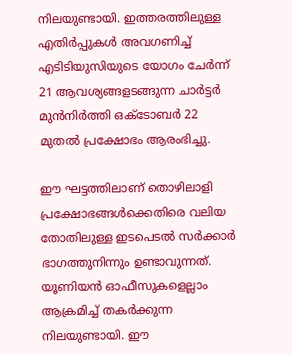നിലയുണ്ടായി. ഇത്തരത്തിലുള്ള എതിര്‍പ്പുകള്‍ അവഗണിച്ച് എടിടിയുസിയുടെ യോഗം ചേര്‍ന്ന് 21 ആവശ്യങ്ങളടങ്ങുന്ന ചാര്‍ട്ടര്‍ മുന്‍നിര്‍ത്തി ഒക്ടോബര്‍ 22 മുതല്‍ പ്രക്ഷോഭം ആരംഭിച്ചു.

ഈ ഘട്ടത്തിലാണ് തൊഴിലാളി പ്രക്ഷോഭങ്ങള്‍ക്കെതിരെ വലിയ തോതിലുള്ള ഇടപെടല്‍ സര്‍ക്കാര്‍ ഭാഗത്തുനിന്നും ഉണ്ടാവുന്നത്. യൂണിയന്‍ ഓഫീസുകളെല്ലാം ആക്രമിച്ച് തകര്‍ക്കുന്ന നിലയുണ്ടായി. ഈ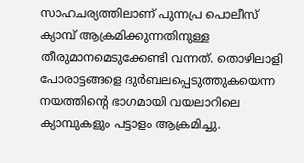സാഹചര്യത്തിലാണ് പുന്നപ്ര പൊലീസ് ക്യാമ്പ് ആക്രമിക്കുന്നതിനുള്ള തീരുമാനമെടുക്കേണ്ടി വന്നത്. തൊഴിലാളി പോരാട്ടങ്ങളെ ദുര്‍ബലപ്പെടുത്തുകയെന്ന നയത്തിന്റെ ഭാഗമായി വയലാറിലെ ക്യാമ്പുകളും പട്ടാളം ആക്രമിച്ചു.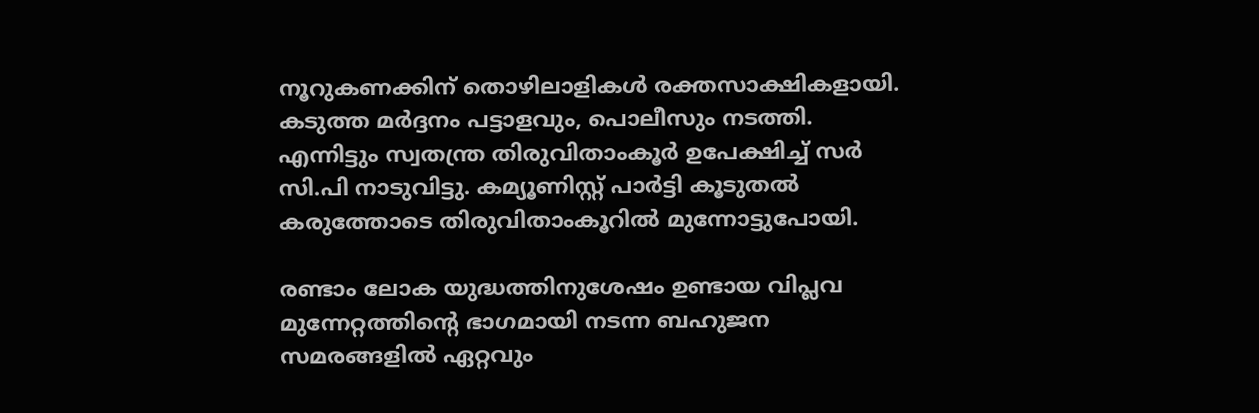നൂറുകണക്കിന് തൊഴിലാളികള്‍ രക്തസാക്ഷികളായി. കടുത്ത മര്‍ദ്ദനം പട്ടാളവും, പൊലീസും നടത്തി. എന്നിട്ടും സ്വതന്ത്ര തിരുവിതാംകൂര്‍ ഉപേക്ഷിച്ച് സര്‍ സി.പി നാടുവിട്ടു. കമ്യൂണിസ്റ്റ് പാര്‍ട്ടി കൂടുതല്‍ കരുത്തോടെ തിരുവിതാംകൂറില്‍ മുന്നോട്ടുപോയി.

രണ്ടാം ലോക യുദ്ധത്തിനുശേഷം ഉണ്ടായ വിപ്ലവ മുന്നേറ്റത്തിന്റെ ഭാഗമായി നടന്ന ബഹുജന സമരങ്ങളില്‍ ഏറ്റവും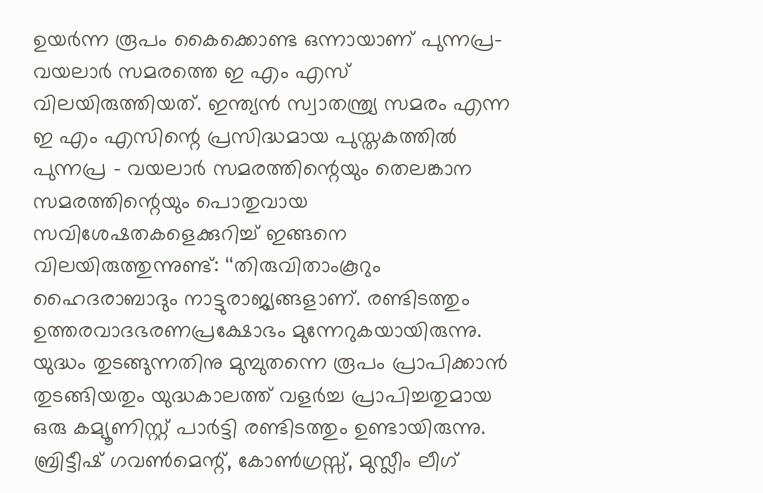ഉയര്‍ന്ന രൂപം കൈക്കൊണ്ട ഒന്നായാണ് പുന്നപ്ര– വയലാര്‍ സമരത്തെ ഇ എം എസ് വിലയിരുത്തിയത്. ഇന്ത്യന്‍ സ്വാതന്ത്ര്യ സമരം എന്ന ഇ എം എസിന്റെ പ്രസിദ്ധമായ പുസ്തകത്തില്‍ പുന്നപ്ര – വയലാര്‍ സമരത്തിന്റെയും തെലങ്കാന സമരത്തിന്റെയും പൊതുവായ സവിശേഷതകളെക്കുറിച്ച് ഇങ്ങനെ വിലയിരുത്തുന്നുണ്ട്: ‘‘തിരുവിതാംകൂറും ഹൈദരാബാദും നാട്ടുരാജ്യങ്ങളാണ്. രണ്ടിടത്തും ഉത്തരവാദഭരണപ്രക്ഷോഭം മുന്നേറുകയായിരുന്നു. യുദ്ധം തുടങ്ങുന്നതിനു മുമ്പുതന്നെ രൂപം പ്രാപിക്കാന്‍ തുടങ്ങിയതും യുദ്ധകാലത്ത് വളര്‍ച്ച പ്രാപിച്ചതുമായ ഒരു കമ്യൂണിസ്റ്റ് പാര്‍ട്ടി രണ്ടിടത്തും ഉണ്ടായിരുന്നു. ബ്രിട്ടീഷ് ഗവണ്‍മെന്റ്, കോണ്‍ഗ്രസ്സ്, മുസ്ലീം ലീഗ്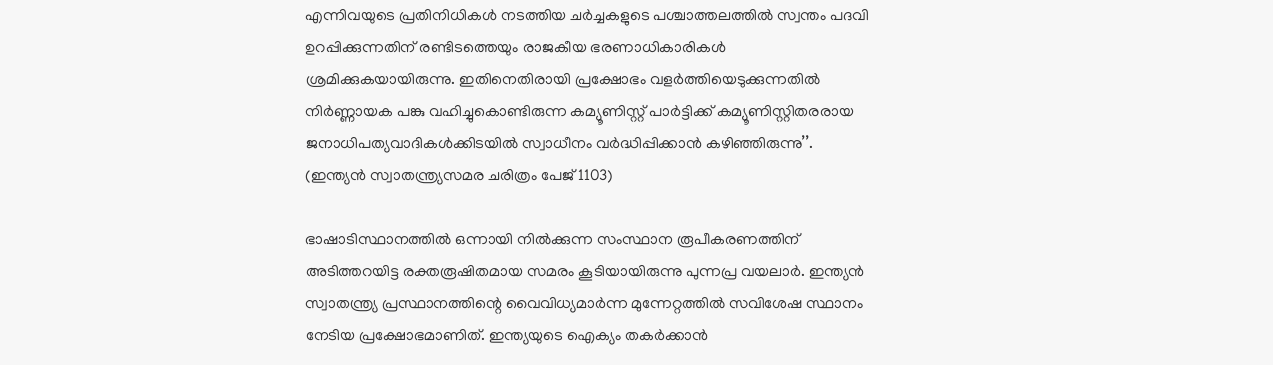എന്നിവയുടെ പ്രതിനിധികള്‍ നടത്തിയ ചര്‍ച്ചകളുടെ പശ്ചാത്തലത്തില്‍ സ്വന്തം പദവി ഉറപ്പിക്കുന്നതിന് രണ്ടിടത്തെയും രാജകീയ ഭരണാധികാരികള്‍ ശ്രമിക്കുകയായിരുന്നു. ഇതിനെതിരായി പ്രക്ഷോഭം വളര്‍ത്തിയെടുക്കുന്നതില്‍ നിര്‍ണ്ണായക പങ്കു വഹിച്ചുകൊണ്ടിരുന്ന കമ്യൂണിസ്റ്റ് പാര്‍ട്ടിക്ക് കമ്യൂണിസ്റ്റിതരരായ ജനാധിപത്യവാദികള്‍ക്കിടയില്‍ സ്വാധീനം വര്‍ദ്ധിപ്പിക്കാന്‍ കഴിഞ്ഞിരുന്നു’’. (ഇന്ത്യൻ സ്വാതന്ത്ര്യസമര ചരിത്രം പേജ് 1103)

ഭാഷാടിസ്ഥാനത്തില്‍ ഒന്നായി നില്‍ക്കുന്ന സംസ്ഥാന രൂപീകരണത്തിന് അടിത്തറയിട്ട രക്തരൂഷിതമായ സമരം കൂടിയായിരുന്നു പുന്നപ്ര വയലാര്‍. ഇന്ത്യന്‍ സ്വാതന്ത്ര്യ പ്രസ്ഥാനത്തിന്റെ വൈവിധ്യമാര്‍ന്ന മുന്നേറ്റത്തില്‍ സവിശേഷ സ്ഥാനം നേടിയ പ്രക്ഷോഭമാണിത്. ഇന്ത്യയുടെ ഐക്യം തകര്‍ക്കാന്‍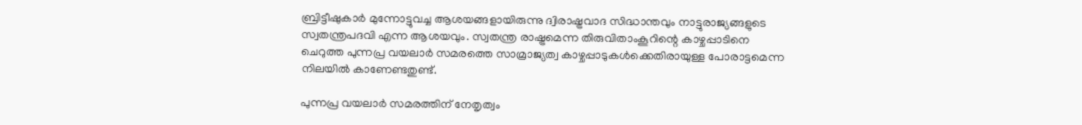ബ്രിട്ടീഷുകാര്‍ മുന്നോട്ടുവച്ച ആശയങ്ങളായിരുന്നു ദ്വിരാഷ്ട്രവാദ സിദ്ധാന്തവും നാട്ടുരാജ്യങ്ങളുടെ സ്വതന്ത്രപദവി എന്ന ആശയവും. സ്വതന്ത്ര രാഷ്ട്രമെന്ന തിരുവിതാംകൂറിന്റെ കാഴ്ചപ്പാടിനെ ചെറുത്ത പുന്നപ്ര വയലാര്‍ സമരത്തെ സാമ്രാജ്യത്വ കാഴ്ചപ്പാടുകള്‍ക്കെതിരായുള്ള പോരാട്ടമെന്ന നിലയില്‍ കാണേണ്ടതുണ്ട്.

പുന്നപ്ര വയലാര്‍ സമരത്തിന് നേതൃത്വം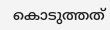കൊടുത്തത്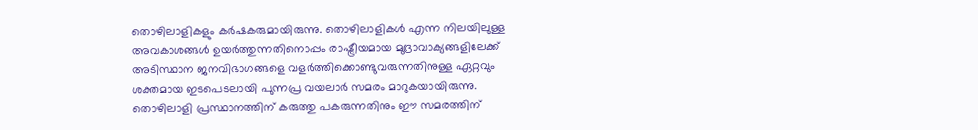തൊഴിലാളികളും കര്‍ഷകരുമായിരുന്നു. തൊഴിലാളികള്‍ എന്ന നിലയിലുള്ള അവകാശങ്ങള്‍ ഉയർത്തുന്നതിനൊപ്പം രാഷ്ട്രീയമായ മുദ്രാവാക്യങ്ങളിലേക്ക് അടിസ്ഥാന ജനവിഭാഗങ്ങളെ വളര്‍ത്തിക്കൊണ്ടുവരുന്നതിനുള്ള ഏറ്റവും ശക്തമായ ഇടപെടലായി പുന്നപ്ര വയലാര്‍ സമരം മാറുകയായിരുന്നു. തൊഴിലാളി പ്രസ്ഥാനത്തിന് കരുത്തു പകരുന്നതിനും ഈ സമരത്തിന്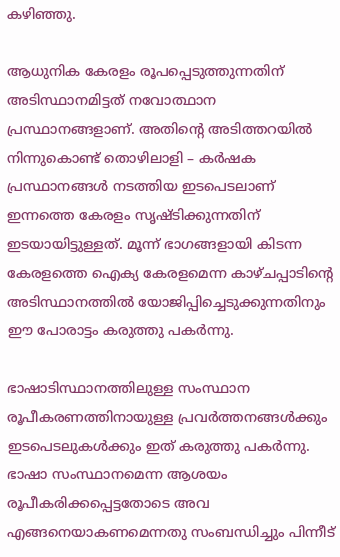കഴിഞ്ഞു.

ആധുനിക കേരളം രൂപപ്പെടുത്തുന്നതിന് അടിസ്ഥാനമിട്ടത് നവോത്ഥാന പ്രസ്ഥാനങ്ങളാണ്. അതിന്റെ അടിത്തറയില്‍ നിന്നുകൊണ്ട് തൊഴിലാളി – കര്‍ഷക പ്രസ്ഥാനങ്ങൾ നടത്തിയ ഇടപെടലാണ് ഇന്നത്തെ കേരളം സൃഷ്ടിക്കുന്നതിന് ഇടയായിട്ടുള്ളത്. മൂന്ന് ഭാഗങ്ങളായി കിടന്ന കേരളത്തെ ഐക്യ കേരളമെന്ന കാഴ്ചപ്പാടിന്റെ അടിസ്ഥാനത്തില്‍ യോജിപ്പിച്ചെടുക്കുന്നതിനും ഈ പോരാട്ടം കരുത്തു പകര്‍ന്നു.

ഭാഷാടിസ്ഥാനത്തിലുള്ള സംസ്ഥാന രൂപീകരണത്തിനായുള്ള പ്രവര്‍ത്തനങ്ങള്‍ക്കും ഇടപെടലുകള്‍ക്കും ഇത് കരുത്തു പകര്‍ന്നു. ഭാഷാ സംസ്ഥാനമെന്ന ആശയം രൂപീകരിക്കപ്പെട്ടതോടെ അവ എങ്ങനെയാകണമെന്നതു സംബന്ധിച്ചും പിന്നീട്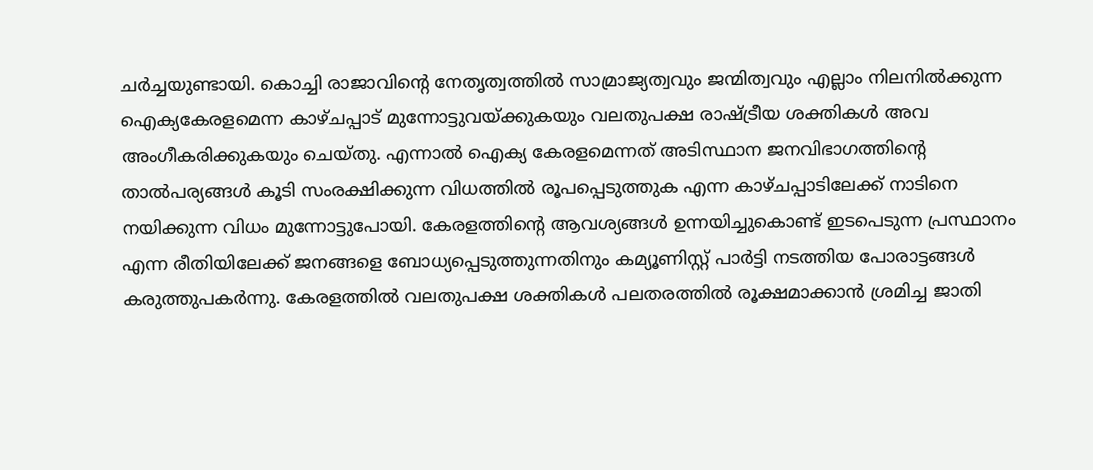ചര്‍ച്ചയുണ്ടായി. കൊച്ചി രാജാവിന്റെ നേതൃത്വത്തില്‍ സാമ്രാജ്യത്വവും ജന്മിത്വവും എല്ലാം നിലനില്‍ക്കുന്ന ഐക്യകേരളമെന്ന കാഴ്ചപ്പാട് മുന്നോട്ടുവയ്ക്കുകയും വലതുപക്ഷ രാഷ്ട്രീയ ശക്തികള്‍ അവ അംഗീകരിക്കുകയും ചെയ്തു. എന്നാല്‍ ഐക്യ കേരളമെന്നത് അടിസ്ഥാന ജനവിഭാഗത്തിന്റെ താല്‍പര്യങ്ങള്‍ കൂടി സംരക്ഷിക്കുന്ന വിധത്തില്‍ രൂപപ്പെടുത്തുക എന്ന കാഴ്ചപ്പാടിലേക്ക് നാടിനെ നയിക്കുന്ന വിധം മുന്നോട്ടുപോയി. കേരളത്തിന്റെ ആവശ്യങ്ങള്‍ ഉന്നയിച്ചുകൊണ്ട് ഇടപെടുന്ന പ്രസ്ഥാനം എന്ന രീതിയിലേക്ക് ജനങ്ങളെ ബോധ്യപ്പെടുത്തുന്നതിനും കമ്യൂണിസ്റ്റ് പാർട്ടി നടത്തിയ പോരാട്ടങ്ങള്‍ കരുത്തുപകര്‍ന്നു. കേരളത്തില്‍ വലതുപക്ഷ ശക്തികള്‍ പലതരത്തില്‍ രൂക്ഷമാക്കാന്‍ ശ്രമിച്ച ജാതി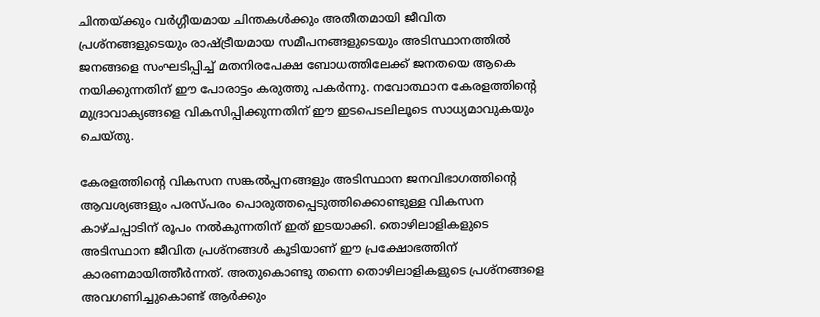ചിന്തയ്ക്കും വര്‍ഗ്ഗീയമായ ചിന്തകള്‍ക്കും അതീതമായി ജീവിത പ്രശ്നങ്ങളുടെയും രാഷ്ട്രീയമായ സമീപനങ്ങളുടെയും അടിസ്ഥാനത്തില്‍ ജനങ്ങളെ സംഘടിപ്പിച്ച് മതനിരപേക്ഷ ബോധത്തിലേക്ക് ജനതയെ ആകെ നയിക്കുന്നതിന് ഈ പോരാട്ടം കരുത്തു പകര്‍ന്നു. നവോത്ഥാന കേരളത്തിന്റെ മുദ്രാവാക്യങ്ങളെ വികസിപ്പിക്കുന്നതിന് ഈ ഇടപെടലിലൂടെ സാധ്യമാവുകയും ചെയ്തു.

കേരളത്തിന്റെ വികസന സങ്കല്‍പ്പനങ്ങളും അടിസ്ഥാന ജനവിഭാഗത്തിന്റെ ആവശ്യങ്ങളും പരസ്പരം പൊരുത്തപ്പെടുത്തിക്കൊണ്ടുള്ള വികസന കാഴ്ചപ്പാടിന് രൂപം നല്‍കുന്നതിന് ഇത് ഇടയാക്കി. തൊഴിലാളികളുടെ അടിസ്ഥാന ജീവിത പ്രശ്നങ്ങള്‍ കൂടിയാണ് ഈ പ്രക്ഷോഭത്തിന് കാരണമായിത്തീര്‍ന്നത്. അതുകൊണ്ടു തന്നെ തൊഴിലാളികളുടെ പ്രശ്നങ്ങളെ അവഗണിച്ചുകൊണ്ട് ആര്‍ക്കും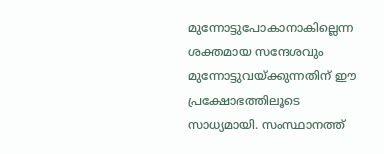മുന്നോട്ടുപോകാനാകില്ലെന്ന ശക്തമായ സന്ദേശവും മുന്നോട്ടുവയ്ക്കുന്നതിന് ഈ പ്രക്ഷോഭത്തിലൂടെ സാധ്യമായി. സംസ്ഥാനത്ത്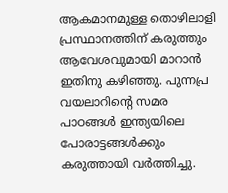ആകമാനമുള്ള തൊഴിലാളി പ്രസ്ഥാനത്തിന് കരുത്തും ആവേശവുമായി മാറാന്‍ ഇതിനു കഴിഞ്ഞു. പുന്നപ്ര വയലാറിന്റെ സമര പാഠങ്ങള്‍ ഇന്ത്യയിലെ പോരാട്ടങ്ങള്‍ക്കും കരുത്തായി വര്‍ത്തിച്ചു.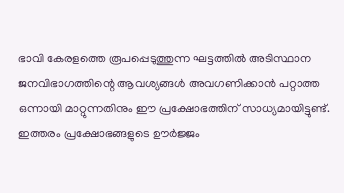ഭാവി കേരളത്തെ രൂപപ്പെടുത്തുന്ന ഘട്ടത്തില്‍ അടിസ്ഥാന ജനവിഭാഗത്തിന്റെ ആവശ്യങ്ങള്‍ അവഗണിക്കാന്‍ പറ്റാത്ത ഒന്നായി മാറ്റുന്നതിനും ഈ പ്രക്ഷോഭത്തിന് സാധ്യമായിട്ടുണ്ട്. ഇത്തരം പ്രക്ഷോഭങ്ങളുടെ ഊര്‍ജ്ജം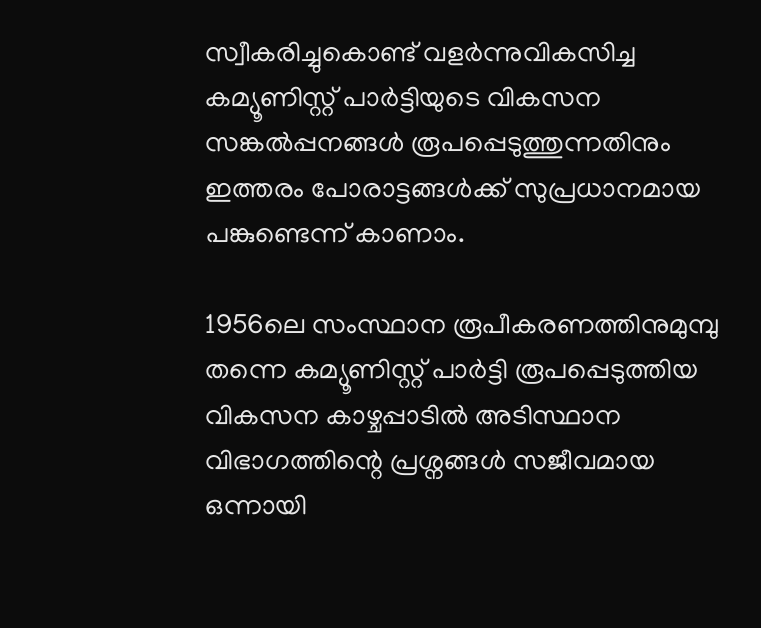സ്വീകരിച്ചുകൊണ്ട് വളര്‍ന്നുവികസിച്ച കമ്യൂണിസ്റ്റ് പാര്‍ട്ടിയുടെ വികസന സങ്കല്‍പ്പനങ്ങള്‍ രൂപപ്പെടുത്തുന്നതിനും ഇത്തരം പോരാട്ടങ്ങള്‍ക്ക് സുപ്രധാനമായ പങ്കുണ്ടെന്ന് കാണാം.

1956ലെ സംസ്ഥാന രൂപീകരണത്തിനുമുമ്പു തന്നെ കമ്യൂണിസ്റ്റ് പാര്‍ട്ടി രൂപപ്പെടുത്തിയ വികസന കാഴ്ചപ്പാടില്‍ അടിസ്ഥാന വിഭാഗത്തിന്റെ പ്രശ്നങ്ങള്‍ സജീവമായ ഒന്നായി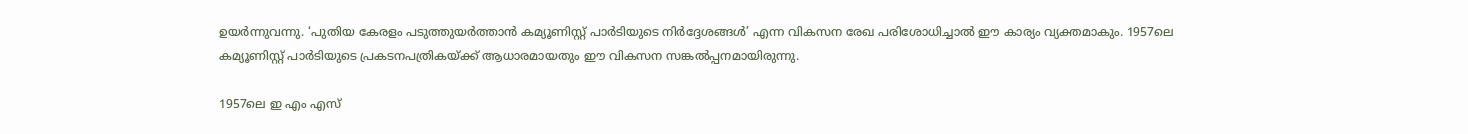ഉയര്‍ന്നുവന്നു. ‘പുതിയ കേരളം പടുത്തുയര്‍ത്താന്‍ കമ്യൂണിസ്റ്റ് പാര്‍ടിയുടെ നിര്‍ദ്ദേശങ്ങള്‍’ എന്ന വികസന രേഖ പരിശോധിച്ചാല്‍ ഈ കാര്യം വ്യക്തമാകും. 1957ലെ കമ്യൂണിസ്റ്റ് പാര്‍ടിയുടെ പ്രകടനപത്രികയ്ക്ക് ആധാരമായതും ഈ വികസന സങ്കല്‍പ്പനമായിരുന്നു.

1957ലെ ഇ എം എസ്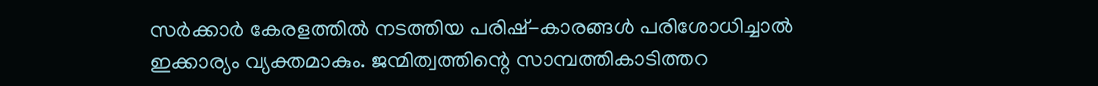സര്‍ക്കാര്‍ കേരളത്തില്‍ നടത്തിയ പരിഷ്-കാരങ്ങള്‍ പരിശോധിച്ചാല്‍ ഇക്കാര്യം വ്യക്തമാകും. ജന്മിത്വത്തിന്റെ സാമ്പത്തികാടിത്തറ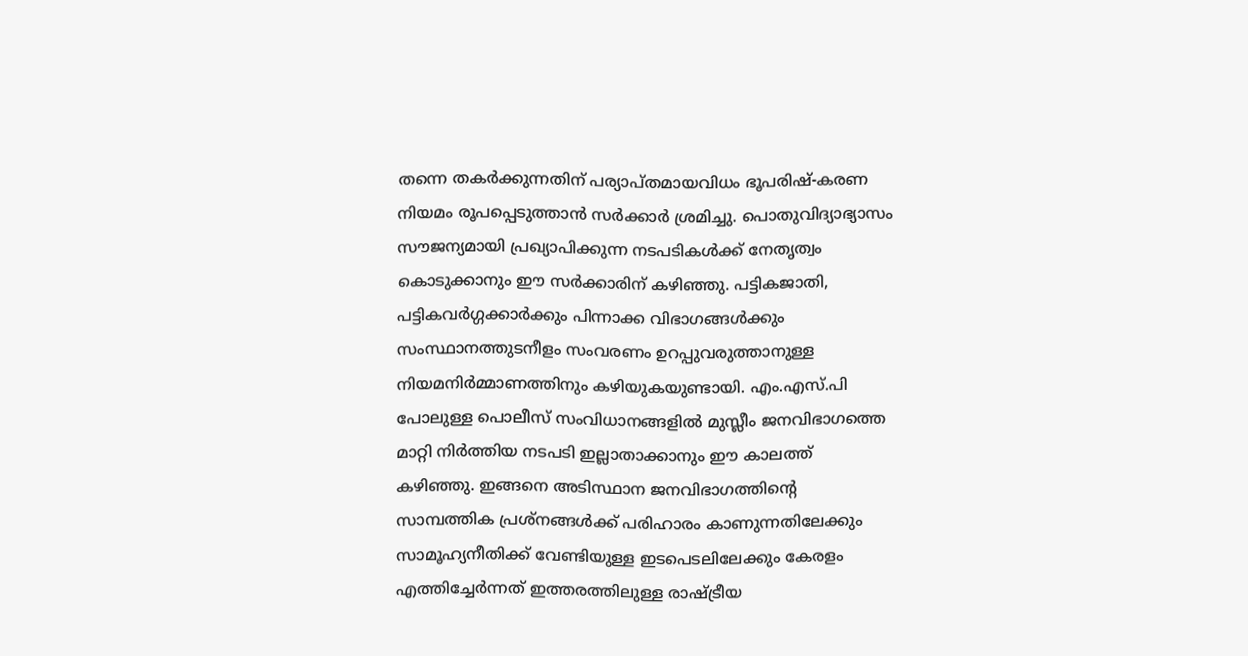തന്നെ തകര്‍ക്കുന്നതിന് പര്യാപ്തമായവിധം ഭൂപരിഷ്-കരണ നിയമം രൂപപ്പെടുത്താന്‍ സര്‍ക്കാര്‍ ശ്രമിച്ചു. പൊതുവിദ്യാഭ്യാസം സൗജന്യമായി പ്രഖ്യാപിക്കുന്ന നടപടികള്‍ക്ക് നേതൃത്വം കൊടുക്കാനും ഈ സര്‍ക്കാരിന് കഴിഞ്ഞു. പട്ടികജാതി, പട്ടികവര്‍ഗ്ഗക്കാര്‍ക്കും പിന്നാക്ക വിഭാഗങ്ങള്‍ക്കും സംസ്ഥാനത്തുടനീളം സംവരണം ഉറപ്പുവരുത്താനുള്ള നിയമനിര്‍മ്മാണത്തിനും കഴിയുകയുണ്ടായി. എം.എസ്.പി പോലുള്ള പൊലീസ് സംവിധാനങ്ങളില്‍ മുസ്ലീം ജനവിഭാഗത്തെ മാറ്റി നിര്‍ത്തിയ നടപടി ഇല്ലാതാക്കാനും ഈ കാലത്ത് കഴിഞ്ഞു. ഇങ്ങനെ അടിസ്ഥാന ജനവിഭാഗത്തിന്റെ സാമ്പത്തിക പ്രശ്നങ്ങൾക്ക് പരിഹാരം കാണുന്നതിലേക്കും സാമൂഹ്യനീതിക്ക് വേണ്ടിയുള്ള ഇടപെടലിലേക്കും കേരളം എത്തിച്ചേര്‍ന്നത് ഇത്തരത്തിലുള്ള രാഷ്ട്രീയ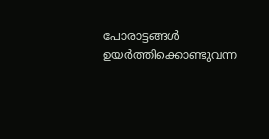പോരാട്ടങ്ങള്‍ ഉയര്‍ത്തിക്കൊണ്ടുവന്ന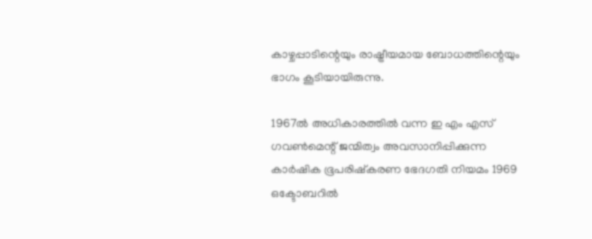കാഴ്ചപ്പാടിന്റെയും രാഷ്ട്രീയമായ ബോധത്തിന്റെയും ഭാഗം കൂടിയായിരുന്നു.

1967ല്‍ അധികാരത്തില്‍ വന്ന ഇ എം എസ് ഗവണ്‍മെന്റ് ജന്മിത്വം അവസാനിപ്പിക്കുന്ന കാര്‍ഷിക ഭൂപരിഷ്കരണ ഭേദഗതി നിയമം 1969 ഒക്ടോബറില്‍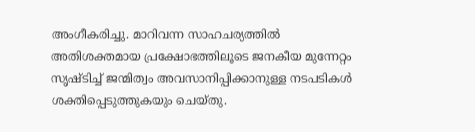അംഗീകരിച്ചു. മാറിവന്ന സാഹചര്യത്തില്‍ അതിശക്തമായ പ്രക്ഷോഭത്തിലൂടെ ജനകീയ മുന്നേറ്റം സൃഷ്ടിച്ച് ജന്മിത്വം അവസാനിപ്പിക്കാനുള്ള നടപടികള്‍ ശക്തിപ്പെടുത്തുകയും ചെയ്തു.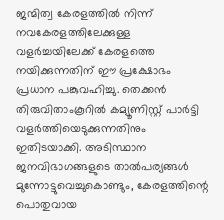ജന്മിത്വ കേരളത്തില്‍ നിന്ന് നവകേരളത്തിലേക്കുള്ള വളര്‍ച്ചയിലേക്ക് കേരളത്തെ നയിക്കുന്നതിന് ഈ പ്രക്ഷോഭം പ്രധാന പങ്കുവഹിച്ചു. തെക്കന്‍ തിരുവിതാംകൂറില്‍ കമ്യൂണിസ്റ്റ് പാര്‍ട്ടി വളര്‍ത്തിയെടുക്കുന്നതിനും ഇതിടയാക്കി. അടിസ്ഥാന ജനവിഭാഗങ്ങളുടെ താല്‍പര്യങ്ങള്‍ മുന്നോട്ടുവെച്ചുകൊണ്ടും, കേരളത്തിന്റെ പൊതുവായ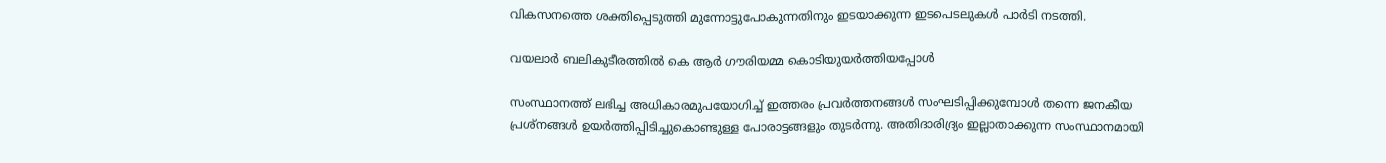വികസനത്തെ ശക്തിപ്പെടുത്തി മുന്നോട്ടുപോകുന്നതിനും ഇടയാക്കുന്ന ഇടപെടലുകള്‍ പാര്‍ടി നടത്തി.

വയലാർ ബലികുടീരത്തിൽ കെ ആർ ഗൗരിയമ്മ കൊടിയുയർത്തിയപ്പോൾ

സംസ്ഥാനത്ത് ലഭിച്ച അധികാരമുപയോഗിച്ച് ഇത്തരം പ്രവര്‍ത്തനങ്ങള്‍ സംഘടിപ്പിക്കുമ്പോള്‍ തന്നെ ജനകീയ പ്രശ്നങ്ങള്‍ ഉയര്‍ത്തിപ്പിടിച്ചുകൊണ്ടുള്ള പോരാട്ടങ്ങളും തുടര്‍ന്നു. അതിദാരിദ്ര്യം ഇല്ലാതാക്കുന്ന സംസ്ഥാനമായി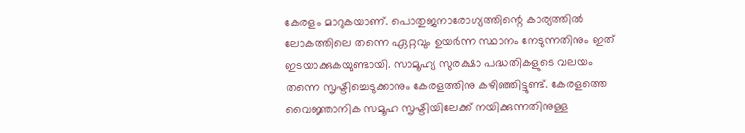കേരളം മാറുകയാണ്. പൊതുജനാരോഗ്യത്തിന്റെ കാര്യത്തില്‍ ലോകത്തിലെ തന്നെ ഏറ്റവും ഉയര്‍ന്ന സ്ഥാനം നേടുന്നതിനും ഇത് ഇടയാക്കുകയുണ്ടായി. സാമൂഹ്യ സുരക്ഷാ പദ്ധതികളുടെ വലയം തന്നെ സൃഷ്ടിച്ചെടുക്കാനും കേരളത്തിനു കഴിഞ്ഞിട്ടുണ്ട്. കേരളത്തെ വൈജ്ഞാനിക സമൂഹ സൃഷ്ടിയിലേക്ക് നയിക്കുന്നതിനുള്ള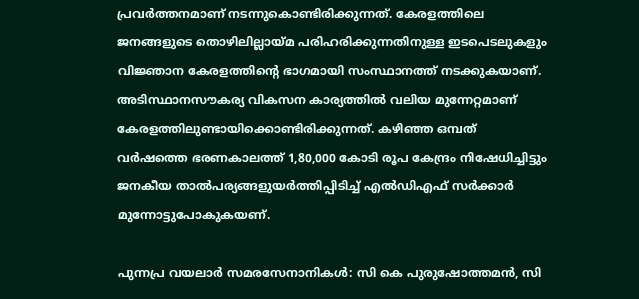പ്രവര്‍ത്തനമാണ് നടന്നുകൊണ്ടിരിക്കുന്നത്. കേരളത്തിലെ ജനങ്ങളുടെ തൊഴിലില്ലായ്മ പരിഹരിക്കുന്നതിനുള്ള ഇടപെടലുകളും വിജ്ഞാന കേരളത്തിന്റെ ഭാഗമായി സംസ്ഥാനത്ത് നടക്കുകയാണ്. അടിസ്ഥാനസൗകര്യ വികസന കാര്യത്തില്‍ വലിയ മുന്നേറ്റമാണ് കേരളത്തിലുണ്ടായിക്കൊണ്ടിരിക്കുന്നത്. കഴിഞ്ഞ ഒമ്പത് വര്‍ഷത്തെ ഭരണകാലത്ത് 1,80,000 കോടി രൂപ കേന്ദ്രം നിഷേധിച്ചിട്ടും ജനകീയ താല്‍പര്യങ്ങളുയര്‍ത്തിപ്പിടിച്ച് എൽഡിഎഫ് സര്‍ക്കാര്‍ മുന്നോട്ടുപോകുകയണ്.

പുന്നപ്ര വയലാർ സമരസേനാനികൾ: സി കെ പുരുഷോത്തമൻ, സി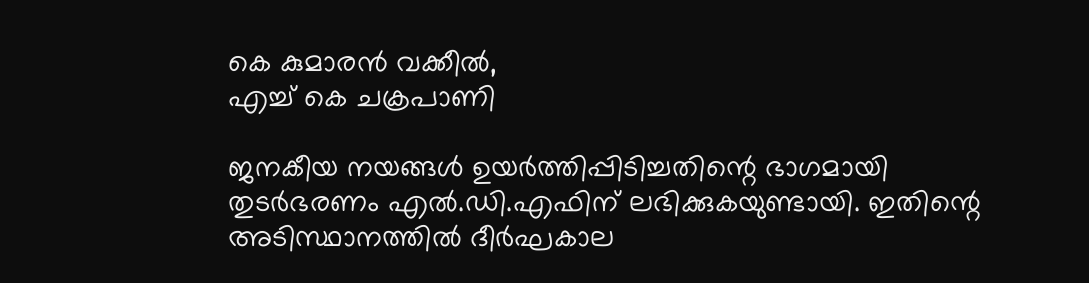കെ കുമാരൻ വക്കീൽ,
എച്ച് കെ ചക്രപാണി

ജനകീയ നയങ്ങള്‍ ഉയര്‍ത്തിപ്പിടിച്ചതിന്റെ ഭാഗമായി തുടര്‍ഭരണം എല്‍.ഡി.എഫിന് ലഭിക്കുകയുണ്ടായി. ഇതിന്റെ അടിസ്ഥാനത്തില്‍ ദീര്‍ഘകാല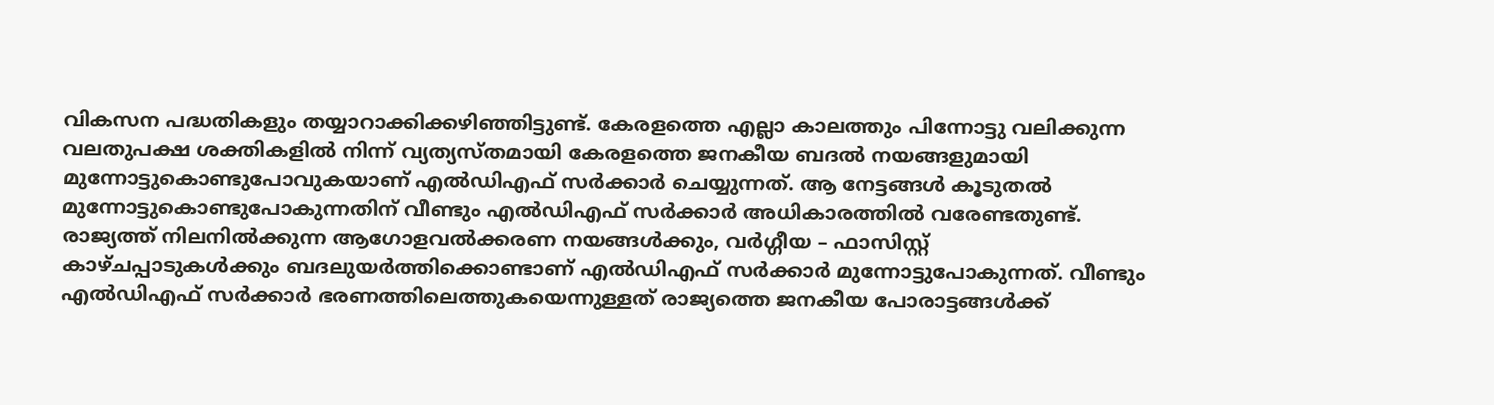വികസന പദ്ധതികളും തയ്യാറാക്കിക്കഴിഞ്ഞിട്ടുണ്ട്. കേരളത്തെ എല്ലാ കാലത്തും പിന്നോട്ടു വലിക്കുന്ന വലതുപക്ഷ ശക്തികളില്‍ നിന്ന് വ്യത്യസ്തമായി കേരളത്തെ ജനകീയ ബദല്‍ നയങ്ങളുമായി മുന്നോട്ടുകൊണ്ടുപോവുകയാണ് എല്‍ഡിഎഫ് സര്‍ക്കാര്‍ ചെയ്യുന്നത്. ആ നേട്ടങ്ങള്‍ കൂടുതല്‍ മുന്നോട്ടുകൊണ്ടുപോകുന്നതിന് വീണ്ടും എല്‍ഡിഎഫ് സര്‍ക്കാര്‍ അധികാരത്തില്‍ വരേണ്ടതുണ്ട്. രാജ്യത്ത് നിലനില്‍ക്കുന്ന ആഗോളവല്‍ക്കരണ നയങ്ങള്‍ക്കും, വര്‍ഗ്ഗീയ – ഫാസിസ്റ്റ് കാഴ്ചപ്പാടുകള്‍ക്കും ബദലുയര്‍ത്തിക്കൊണ്ടാണ് എല്‍ഡിഎഫ് സര്‍ക്കാര്‍ മുന്നോട്ടുപോകുന്നത്. വീണ്ടും എല്‍ഡിഎഫ് സര്‍ക്കാര്‍ ഭരണത്തിലെത്തുകയെന്നുള്ളത് രാജ്യത്തെ ജനകീയ പോരാട്ടങ്ങള്‍ക്ക്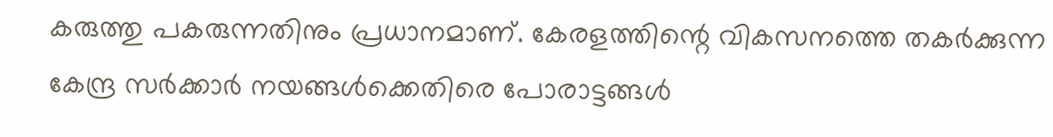കരുത്തു പകരുന്നതിനും പ്രധാനമാണ്. കേരളത്തിന്റെ വികസനത്തെ തകര്‍ക്കുന്ന കേന്ദ്ര സര്‍ക്കാര്‍ നയങ്ങള്‍ക്കെതിരെ പോരാട്ടങ്ങള്‍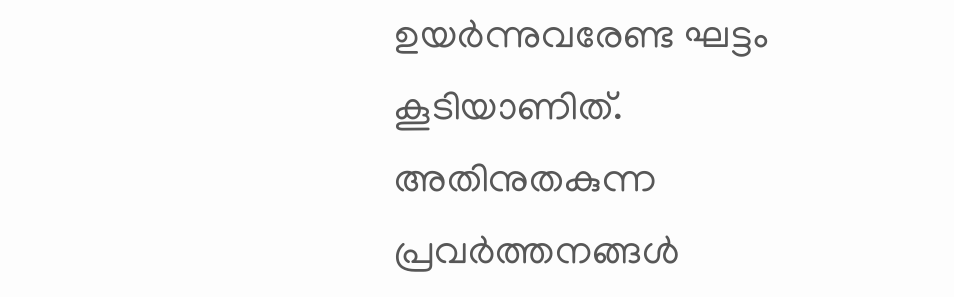ഉയര്‍ന്നുവരേണ്ട ഘട്ടം കൂടിയാണിത‍്. അതിനുതകുന്ന പ്രവര്‍ത്തനങ്ങള്‍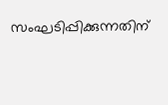സംഘടിപ്പിക്കുന്നതിന്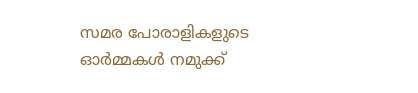സമര പോരാളികളുടെ ഓര്‍മ്മകള്‍ നമുക്ക്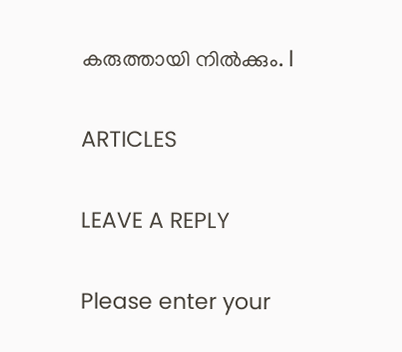കരുത്തായി നില്‍ക്കും. l

ARTICLES

LEAVE A REPLY

Please enter your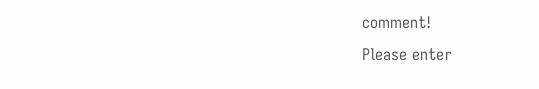comment!
Please enter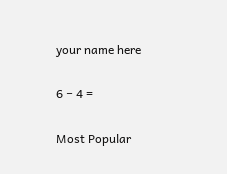your name here

6 − 4 =

Most Popular